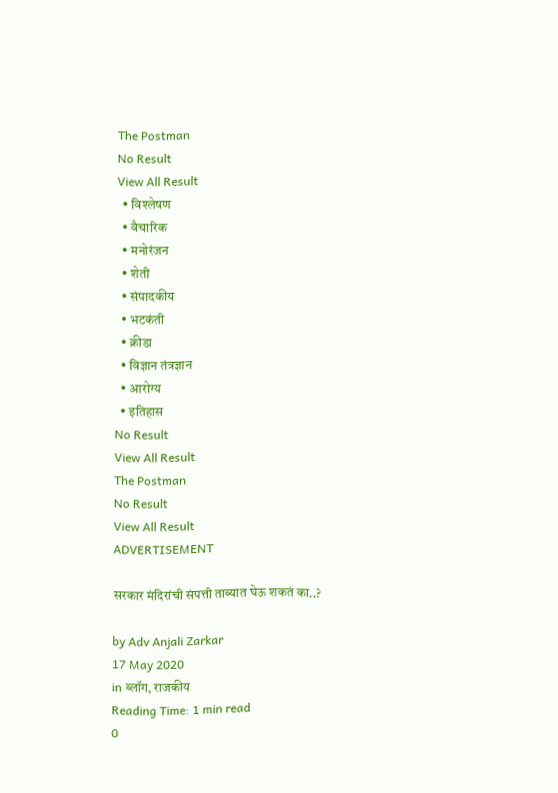The Postman
No Result
View All Result
  • विश्लेषण
  • वैचारिक
  • मनोरंजन
  • शेती
  • संपादकीय
  • भटकंती
  • क्रीडा
  • विज्ञान तंत्रज्ञान
  • आरोग्य
  • इतिहास
No Result
View All Result
The Postman
No Result
View All Result
ADVERTISEMENT

सरकार मंदिरांची संपत्ती ताब्यात घेऊ शकतं का..?

by Adv Anjali Zarkar
17 May 2020
in ब्लॉग, राजकीय
Reading Time: 1 min read
0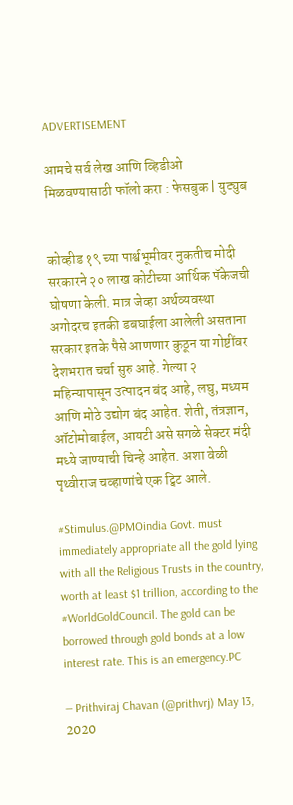ADVERTISEMENT

आमचे सर्व लेख आणि व्हिडीओ मिळवण्यासाठी फॉलो करा : फेसबुक | युट्युब


कोव्हीड १९ च्या पार्श्वभूमीवर नुकतीच मोदी सरकारने २० लाख कोटीच्या आर्थिक पॅकेजची घोषणा केली. मात्र जेव्हा अर्थव्यवस्था अगोदरच इतकी डबघाईला आलेली असताना सरकार इतके पैसे आणणार कुठून या गोष्टींवर देशभरात चर्चा सुरु आहे. गेल्या २ महिन्यापासून उत्पादन बंद आहे, लघु, मध्यम आणि मोठे उद्योग बंद आहेत. शेती, तंत्रज्ञान, ऑटोमोबाईल, आयटी असे सगळे सेक्टर मंदी मध्ये जाण्याची चिन्हे आहेत. अशा वेळी पृथ्वीराज चव्हाणांचे एक ट्विट आले.

#Stimulus.@PMOindia Govt. must immediately appropriate all the gold lying with all the Religious Trusts in the country, worth at least $1 trillion, according to the #WorldGoldCouncil. The gold can be borrowed through gold bonds at a low interest rate. This is an emergency.PC

— Prithviraj Chavan (@prithvrj) May 13, 2020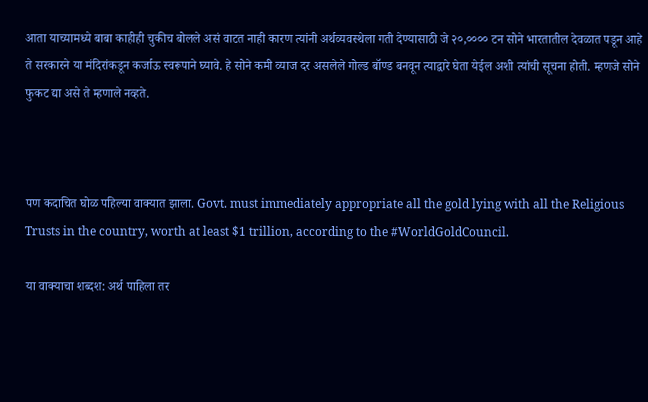आता याच्यामध्ये बाबा काहीही चुकीच बोलले असं वाटत नाही कारण त्यांनी अर्थव्यवस्थेला गती देण्यासाठी जे २०,०००० टन सोने भारतातील देवळात पडून आहे ते सरकारने या मंदिरांकडून कर्जाऊ स्वरूपाने घ्यावे. हे सोने कमी व्याज दर असलेले गोल्ड बॉण्ड बनवून त्याद्वारे घेता येईल अशी त्यांची सूचना होती. म्हणजे सोने फुकट द्या असे ते म्हणाले नव्हते.



पण कदाचित घोळ पहिल्या वाक्यात झाला. Govt. must immediately appropriate all the gold lying with all the Religious Trusts in the country, worth at least $1 trillion, according to the #WorldGoldCouncil.

या वाक्याचा शब्दश: अर्थ पाहिला तर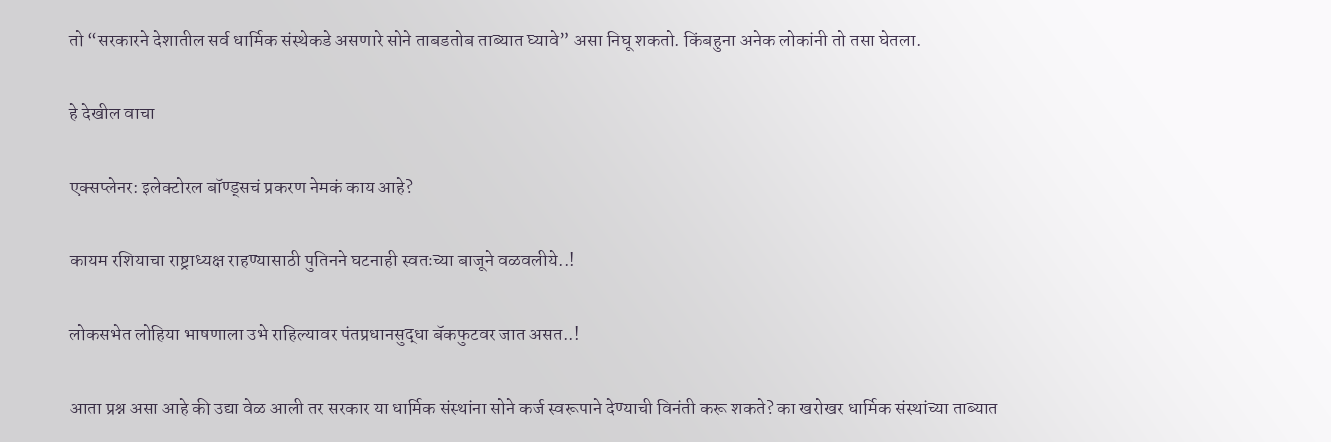तो “सरकारने देशातील सर्व धार्मिक संस्थेकडे असणारे सोने ताबडतोब ताब्यात घ्यावे” असा निघू शकतो. किंबहुना अनेक लोकांनी तो तसा घेतला.

हे देखील वाचा

एक्सप्लेनर: इलेक्टोरल बॉण्ड्सचं प्रकरण नेमकं काय आहे?

कायम रशियाचा राष्ट्राध्यक्ष राहण्यासाठी पुतिनने घटनाही स्वतःच्या बाजूने वळवलीये..!

लोकसभेत लोहिया भाषणाला उभे राहिल्यावर पंतप्रधानसुद्धा बॅकफुटवर जात असत..!

आता प्रश्न असा आहे की उद्या वेळ आली तर सरकार या धार्मिक संस्थांना सोने कर्ज स्वरूपाने देण्याची विनंती करू शकते? का खरोखर धार्मिक संस्थांच्या ताब्यात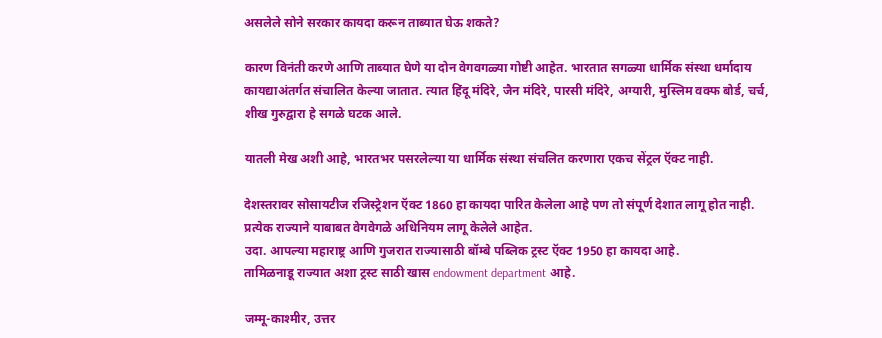असलेले सोने सरकार कायदा करून ताब्यात घेऊ शकते?

कारण विनंती करणे आणि ताब्यात घेणे या दोन वेगवगळ्या गोष्टी आहेत. भारतात सगळ्या धार्मिक संस्था धर्मादाय कायद्याअंतर्गत संचालित केल्या जातात. त्यात हिंदू मंदिरे, जैन मंदिरे, पारसी मंदिरे, अग्यारी, मुस्लिम वक्फ बोर्ड, चर्च, शीख गुरुद्वारा हे सगळे घटक आले.

यातली मेख अशी आहे, भारतभर पसरलेल्या या धार्मिक संस्था संचलित करणारा एकच सेंट्रल ऍक्ट नाही.

देशस्तरावर सोसायटीज रजिस्ट्रेशन ऍक्ट 1860 हा कायदा पारित केलेला आहे पण तो संपूर्ण देशात लागू होत नाही. प्रत्येक राज्याने याबाबत वेगवेगळे अधिनियम लागू केलेले आहेत.
उदा. आपल्या महाराष्ट्र आणि गुजरात राज्यासाठी बॉम्बे पब्लिक ट्रस्ट ऍक्ट 1950 हा कायदा आहे.
तामिळनाडू राज्यात अशा ट्रस्ट साठी खास endowment department आहे.

जम्मू-काश्मीर, उत्तर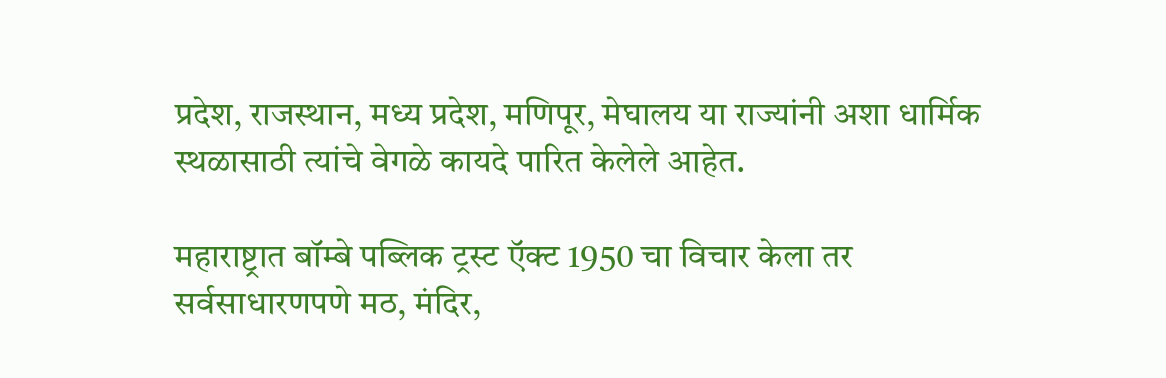प्रदेश, राजस्थान, मध्य प्रदेश, मणिपूर, मेघालय या राज्यांनी अशा धार्मिक स्थळासाठी त्यांचे वेगळे कायदे पारित केलेले आहेत.

महाराष्ट्रात बॉम्बे पब्लिक ट्रस्ट ऍक्ट 1950 चा विचार केला तर सर्वसाधारणपणे मठ, मंदिर,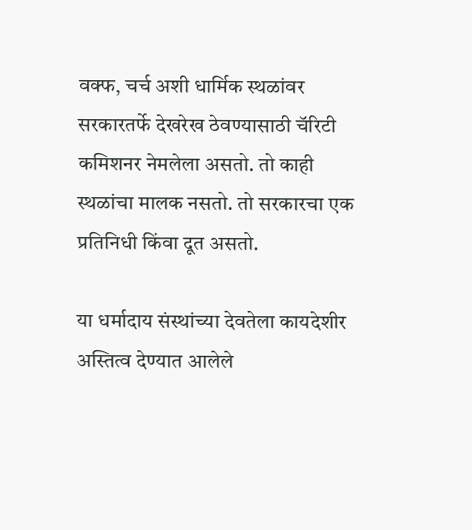वक्फ, चर्च अशी धार्मिक स्थळांवर सरकारतर्फे देखरेख ठेवण्यासाठी चॅरिटी कमिशनर नेमलेला असतो. तो काही स्थळांचा मालक नसतो. तो सरकारचा एक प्रतिनिधी किंवा दूत असतो.

या धर्मादाय संस्थांच्या देवतेला कायदेशीर अस्तित्व देण्यात आलेले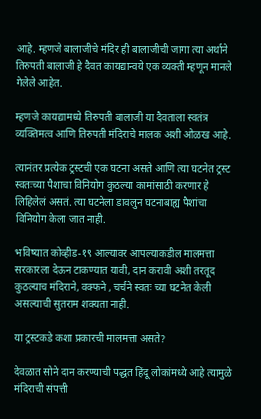आहे. म्हणजे बालाजीचे मंदिर ही बालाजीची जागा त्या अर्थाने तिरुपती बालाजी हे दैवत कायद्यान्वये एक व्यक्ती म्हणून मानले गेलेले आहेत.

म्हणजे कायद्यामध्ये तिरुपती बालाजी या दैवताला स्वतंत्र व्यक्तिमत्व आणि तिरुपती मंदिराचे मालक अशी ओळख आहे.

त्यानंतर प्रत्येक ट्रस्टची एक घटना असते आणि त्या घटनेत ट्रस्ट स्वतःच्या पैशाचा विनियोग कुठल्या कामांसाठी करणार हे लिहिलेलं असतं. त्या घटनेला डावलुन घटनाबाह्य पैशांचा विनियोग केला जात नाही.

भविष्यात कोव्हीड-१९ आल्यावर आपल्याकडील मालमत्ता सरकारला देऊन टाकण्यात यावी, दान करावी अशी तरतूद कुठल्याच मंदिराने, वक्फने , चर्चने स्वतः च्या घटनेत केली असल्याची सुतराम शक्यता नाही.

या ट्रस्टकडे कशा प्रकारची मालमत्ता असते?

देवळात सोने दान करण्याची पद्धत हिंदू लोकांमध्ये आहे त्यामुळे मंदिराची संपत्ती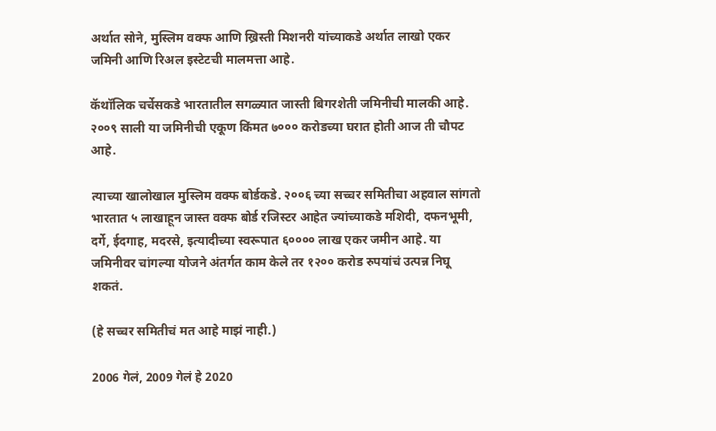अर्थात सोने, मुस्लिम वक्फ आणि ख्रिस्ती मिशनरी यांच्याकडे अर्थात लाखो एकर जमिनी आणि रिअल इस्टेटची मालमत्ता आहे.

कॅथॉलिक चर्चेसकडे भारतातील सगळ्यात जास्ती बिगरशेती जमिनीची मालकी आहे. २००९ साली या जमिनीची एकूण किंमत ७००० करोडच्या घरात होती आज ती चौपट आहे.

त्याच्या खालोखाल मुस्लिम वक्फ बोर्डकडे. २००६ च्या सच्चर समितीचा अहवाल सांगतो भारतात ५ लाखाहून जास्त वक्फ बोर्ड रजिस्टर आहेत ज्यांच्याकडे मशिदी, दफनभूमी, दर्गे, ईदगाह, मदरसे, इत्यादीच्या स्वरूपात ६०००० लाख एकर जमीन आहे. या जमिनीवर चांगल्या योजने अंतर्गत काम केले तर १२०० करोड रुपयांचं उत्पन्न निघू शकतं.

(हे सच्चर समितीचं मत आहे माझं नाही.)

2006 गेलं, 2009 गेलं हे 2020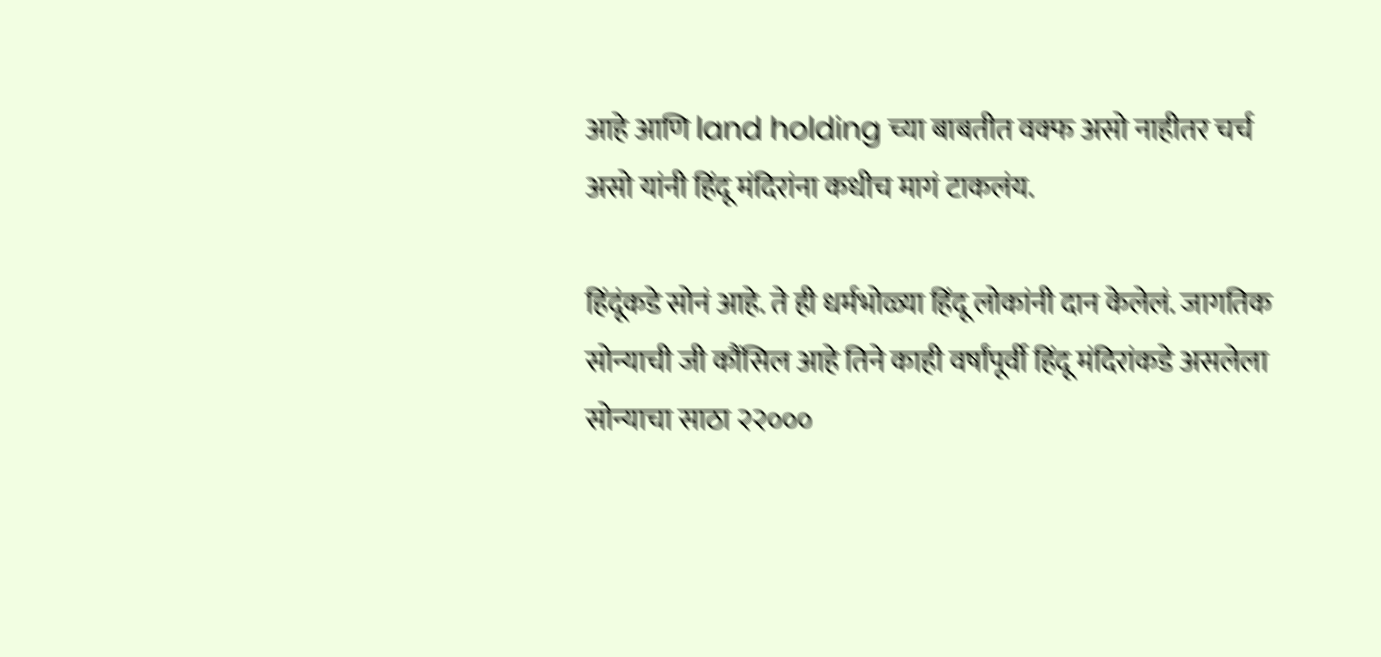आहे आणि land holding च्या बाबतीत वक्फ असो नाहीतर चर्च असो यांनी हिंदू मंदिरांना कधीच मागं टाकलंय.

हिंदूंकडे सोनं आहे. ते ही धर्मभोळ्या हिंदू लोकांनी दान केलेलं. जागतिक सोन्याची जी कौंसिल आहे तिने काही वर्षांपूर्वी हिंदू मंदिरांकडे असलेला सोन्याचा साठा २२०००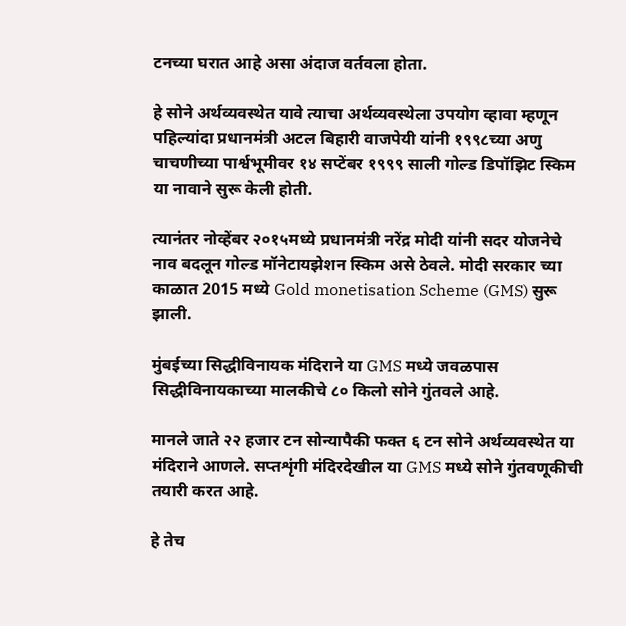टनच्या घरात आहे असा अंदाज वर्तवला होता.

हे सोने अर्थव्यवस्थेत यावे त्याचा अर्थव्यवस्थेला उपयोग व्हावा म्हणून पहिल्यांदा प्रधानमंत्री अटल बिहारी वाजपेयी यांनी १९९८च्या अणु चाचणीच्या पार्श्वभूमीवर १४ सप्टेंबर १९९९ साली गोल्ड डिपॉझिट स्किम या नावाने सुरू केली होती.

त्यानंतर नोव्हेंबर २०१५मध्ये प्रधानमंत्री नरेंद्र मोदी यांनी सदर योजनेचे नाव बदलून गोल्ड मॉनेटायझेशन स्किम असे ठेवले. मोदी सरकार च्या काळात 2015 मध्ये Gold monetisation Scheme (GMS) सुरू झाली.

मुंबईच्या सिद्धीविनायक मंदिराने या GMS मध्ये जवळपास सिद्धीविनायकाच्या मालकीचे ८० किलो सोने गुंतवले आहे.

मानले जाते २२ हजार टन सोन्यापैकी फक्त ६ टन सोने अर्थव्यवस्थेत या मंदिराने आणले. सप्तशृंगी मंदिरदेखील या GMS मध्ये सोने गुंतवणूकीची तयारी करत आहे.

हे तेच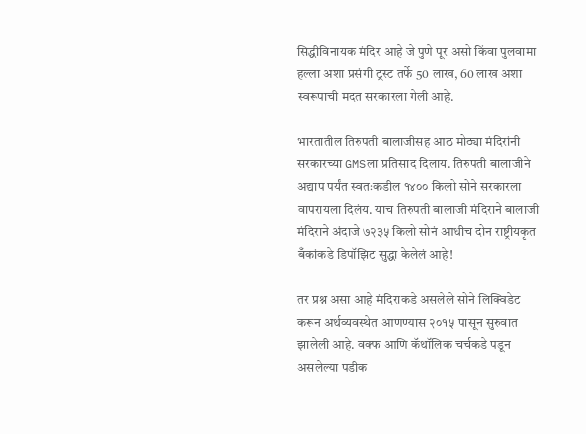सिद्धीविनायक मंदिर आहे जे पुणे पूर असो किंवा पुलवामा हल्ला अशा प्रसंगी ट्रस्ट तर्फे 50 लाख, 60 लाख अशा स्वरूपाची मदत सरकारला गेली आहे.

भारतातील तिरुपती बालाजीसह आठ मोठ्या मंदिरांनी सरकारच्या GMSला प्रतिसाद दिलाय. तिरुपती बालाजीने अद्याप पर्यंत स्वतःकडील १४०० किलो सोने सरकारला वापरायला दिलंय. याच तिरुपती बालाजी मंदिराने बालाजी मंदिराने अंदाजे ७२३५ किलो सोनं आधीच दोन राष्ट्रीयकृत बँकांकडे डिपॉझिट सुद्धा केलेलं आहे!

तर प्रश्न असा आहे मंदिराकडे असलेले सोने लिक्विडेट करून अर्थव्यवस्थेत आणण्यास २०१५ पासून सुरुवात झालेली आहे. वक्फ आणि कॅथॉलिक चर्चकडे पडून असलेल्या पडीक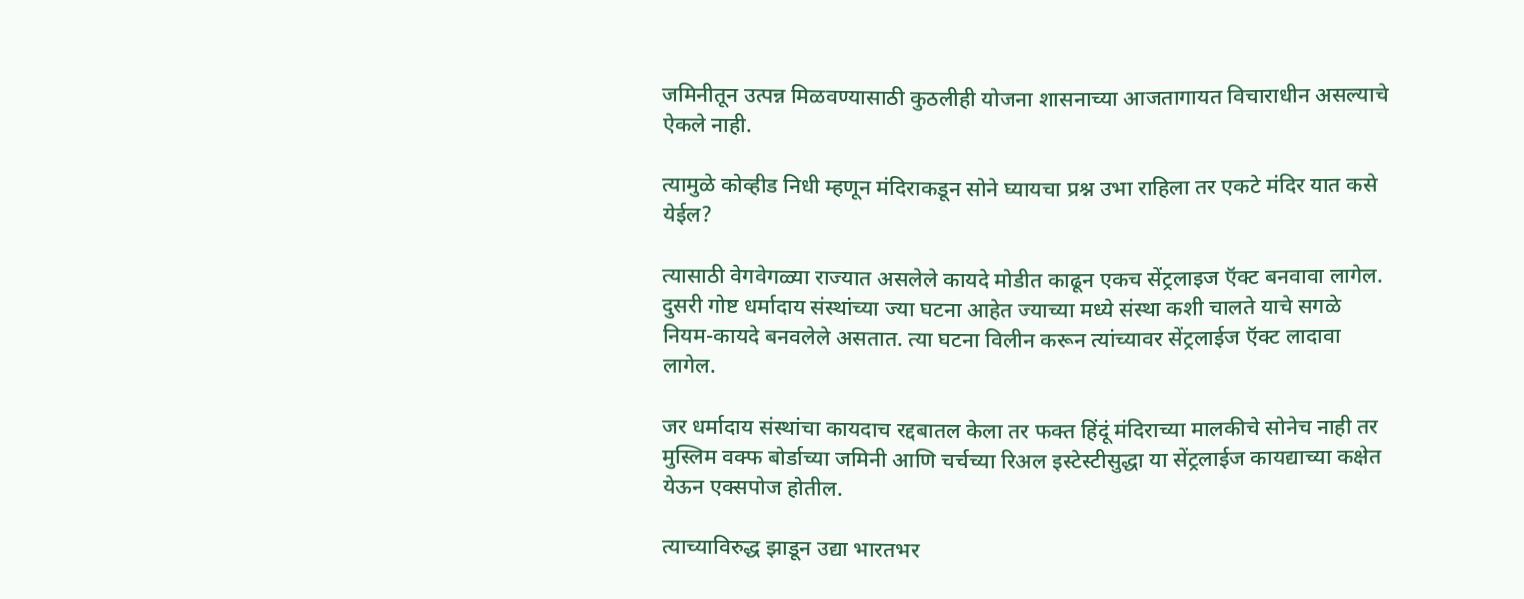जमिनीतून उत्पन्न मिळवण्यासाठी कुठलीही योजना शासनाच्या आजतागायत विचाराधीन असल्याचे ऐकले नाही.

त्यामुळे कोव्हीड निधी म्हणून मंदिराकडून सोने घ्यायचा प्रश्न उभा राहिला तर एकटे मंदिर यात कसे येईल?

त्यासाठी वेगवेगळ्या राज्यात असलेले कायदे मोडीत काढून एकच सेंट्रलाइज ऍक्ट बनवावा लागेल. दुसरी गोष्ट धर्मादाय संस्थांच्या ज्या घटना आहेत ज्याच्या मध्ये संस्था कशी चालते याचे सगळे नियम-कायदे बनवलेले असतात. त्या घटना विलीन करून त्यांच्यावर सेंट्रलाईज ऍक्ट लादावा लागेल.

जर धर्मादाय संस्थांचा कायदाच रद्दबातल केला तर फक्त हिंदूं मंदिराच्या मालकीचे सोनेच नाही तर मुस्लिम वक्फ बोर्डाच्या जमिनी आणि चर्चच्या रिअल इस्टेस्टीसुद्धा या सेंट्रलाईज कायद्याच्या कक्षेत येऊन एक्सपोज होतील.

त्याच्याविरुद्ध झाडून उद्या भारतभर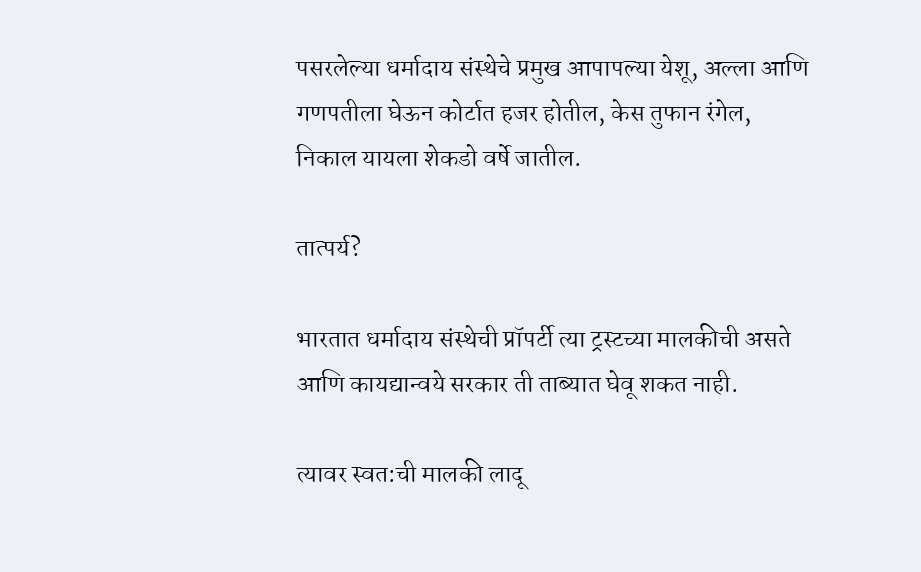पसरलेल्या धर्मादाय संस्थेचे प्रमुख आपापल्या येशू, अल्ला आणि गणपतीला घेऊन कोर्टात हजर होतील, केस तुफान रंगेल, निकाल यायला शेकडो वर्षे जातील.

तात्पर्य?

भारतात धर्मादाय संस्थेची प्रॉपर्टी त्या ट्रस्टच्या मालकीची असते आणि कायद्यान्वये सरकार ती ताब्यात घेवू शकत नाही.

त्यावर स्वत:ची मालकी लादू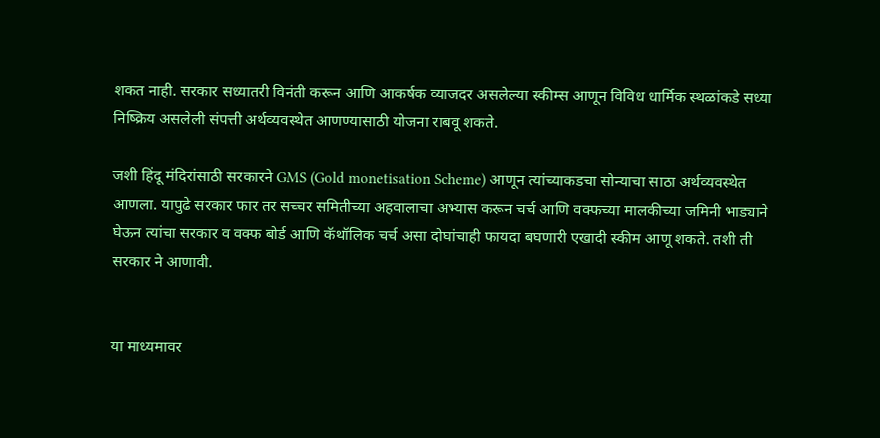शकत नाही. सरकार सध्यातरी विनंती करून आणि आकर्षक व्याजदर असलेल्या स्कीम्स आणून विविध धार्मिक स्थळांकडे सध्या निष्क्रिय असलेली संपत्ती अर्थव्यवस्थेत आणण्यासाठी योजना राबवू शकते.

जशी हिंदू मंदिरांसाठी सरकारने GMS (Gold monetisation Scheme) आणून त्यांच्याकडचा सोन्याचा साठा अर्थव्यवस्थेत आणला. यापुढे सरकार फार तर सच्चर समितीच्या अहवालाचा अभ्यास करून चर्च आणि वक्फच्या मालकीच्या जमिनी भाड्याने घेऊन त्यांचा सरकार व वक्फ बोर्ड आणि कॅथॉलिक चर्च असा दोघांचाही फायदा बघणारी एखादी स्कीम आणू शकते. तशी ती सरकार ने आणावी.


या माध्यमावर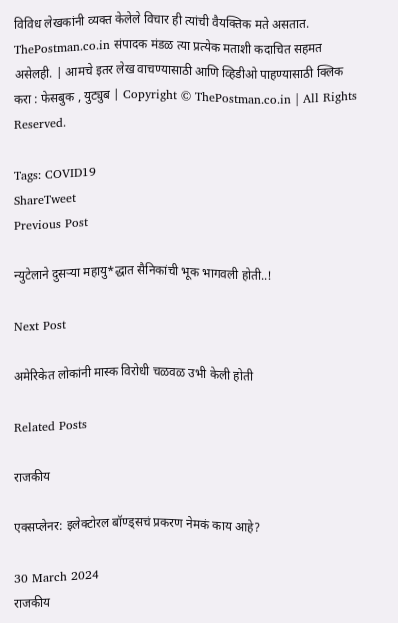विविध लेखकांनी व्यक्त केलेले विचार ही त्यांची वैयक्तिक मते असतात. ThePostman.co.in संपादक मंडळ त्या प्रत्येक मताशी कदाचित सहमत असेलही. | आमचे इतर लेख वाचण्यासाठी आणि व्हिडीओ पाहण्यासाठी क्लिक करा : फेसबुक , युट्युब | Copyright © ThePostman.co.in | All Rights Reserved.

Tags: COVID19
ShareTweet
Previous Post

न्युटेलाने दुसऱ्या महायु*द्धात सैनिकांची भूक भागवली होती..!

Next Post

अमेरिकेत लोकांनी मास्क विरोधी चळवळ उभी केली होती

Related Posts

राजकीय

एक्सप्लेनर: इलेक्टोरल बॉण्ड्सचं प्रकरण नेमकं काय आहे?

30 March 2024
राजकीय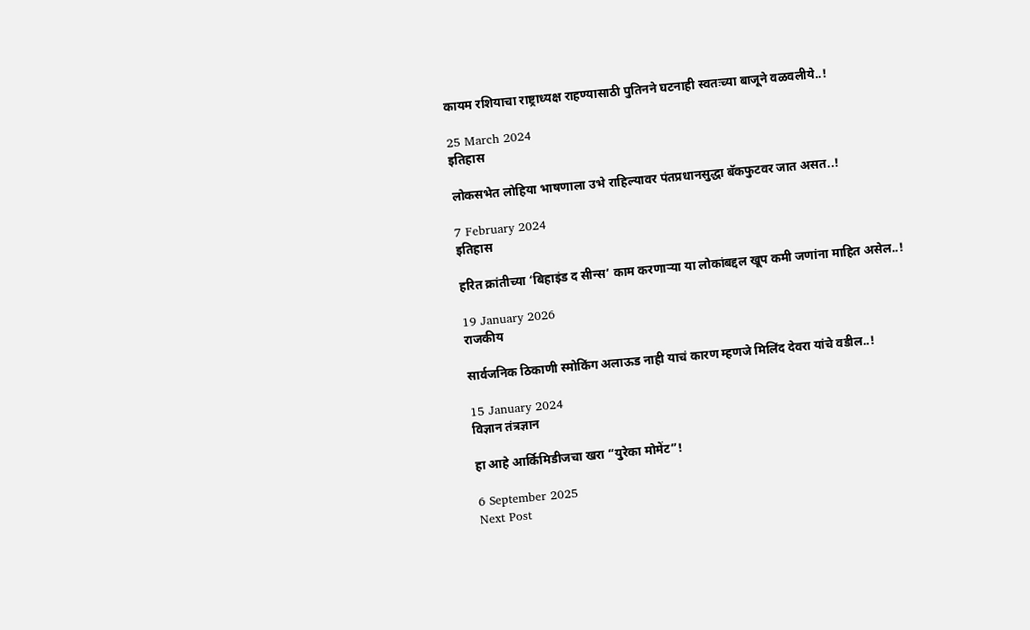कायम रशियाचा राष्ट्राध्यक्ष राहण्यासाठी पुतिनने घटनाही स्वतःच्या बाजूने वळवलीये..!

25 March 2024
इतिहास

लोकसभेत लोहिया भाषणाला उभे राहिल्यावर पंतप्रधानसुद्धा बॅकफुटवर जात असत..!

7 February 2024
इतिहास

हरित क्रांतीच्या ‘बिहाइंड द सीन्स’ काम करणाऱ्या या लोकांबद्दल खूप कमी जणांना माहित असेल..!

19 January 2026
राजकीय

सार्वजनिक ठिकाणी स्मोकिंग अलाऊड नाही याचं कारण म्हणजे मिलिंद देवरा यांचे वडील..!

15 January 2024
विज्ञान तंत्रज्ञान

हा आहे आर्किमिडीजचा खरा “युरेका मोमेंट”!

6 September 2025
Next Post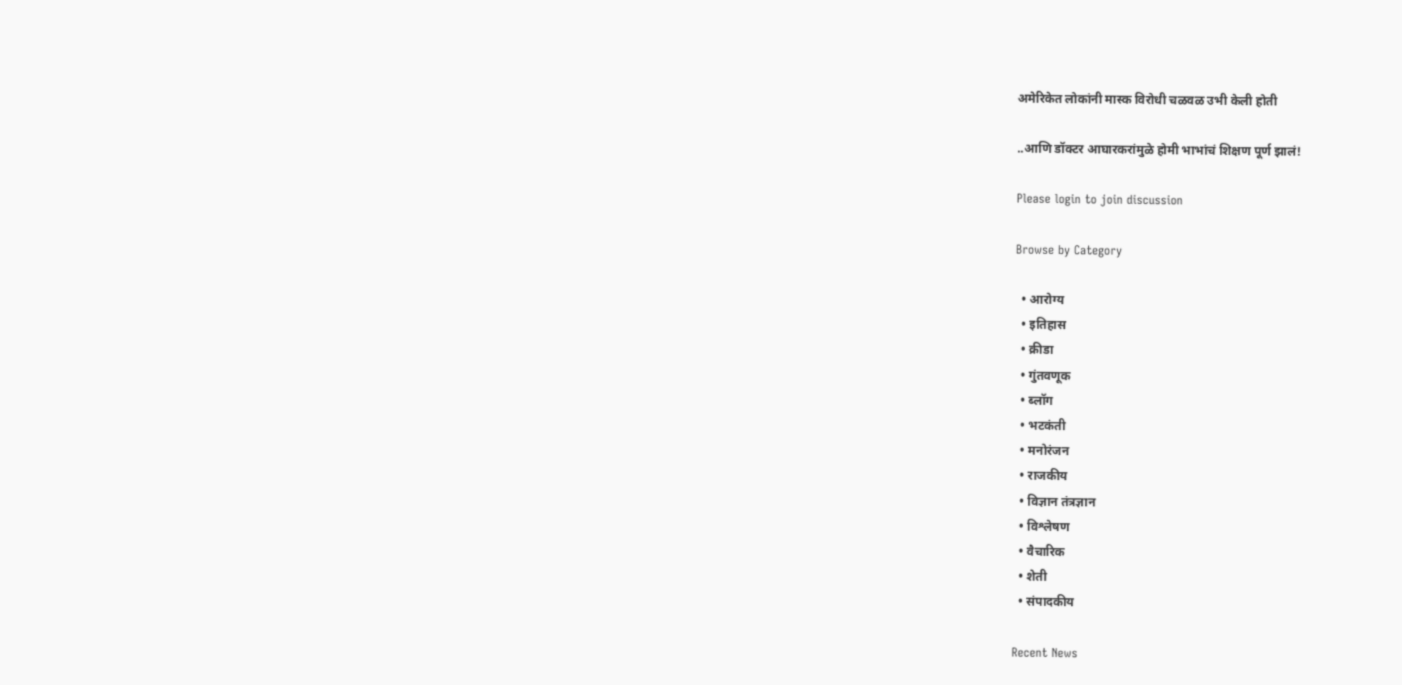अमेरिकेत लोकांनी मास्क विरोधी चळवळ उभी केली होती

..आणि डॉक्टर आघारकरांमुळे होमी भाभांचं शिक्षण पूर्ण झालं!

Please login to join discussion

Browse by Category

  • आरोग्य
  • इतिहास
  • क्रीडा
  • गुंतवणूक
  • ब्लॉग
  • भटकंती
  • मनोरंजन
  • राजकीय
  • विज्ञान तंत्रज्ञान
  • विश्लेषण
  • वैचारिक
  • शेती
  • संपादकीय

Recent News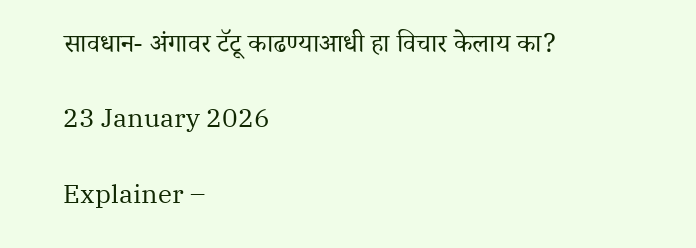सावधान- अंगावर टॅटू काढण्याआधी हा विचार केलाय का?

23 January 2026

Explainer –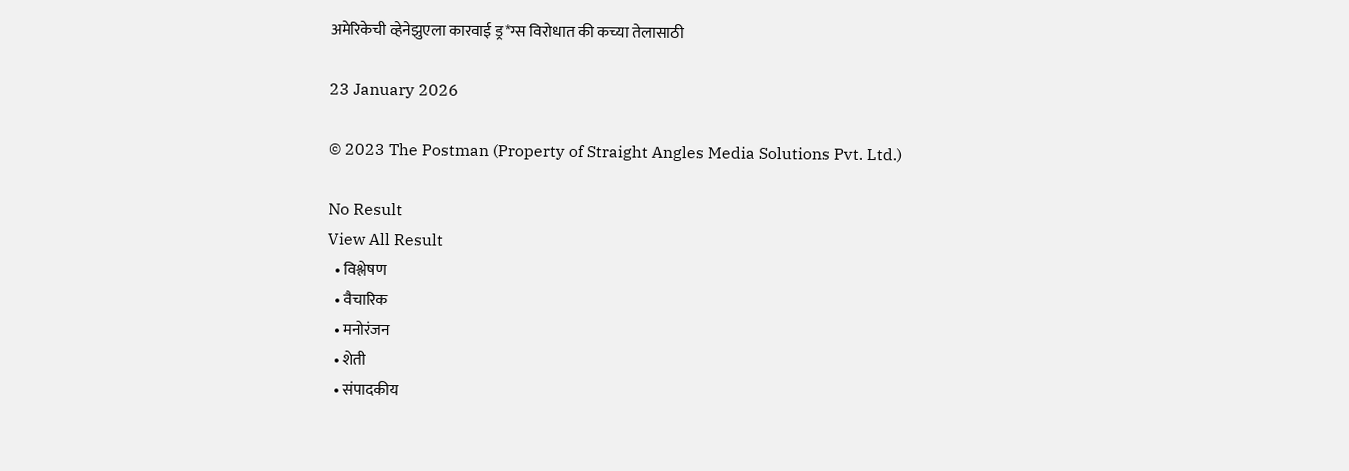अमेरिकेची व्हेनेझुएला कारवाई ड्र*ग्स विरोधात की कच्या तेलासाठी

23 January 2026

© 2023 The Postman (Property of Straight Angles Media Solutions Pvt. Ltd.)

No Result
View All Result
  • विश्लेषण
  • वैचारिक
  • मनोरंजन
  • शेती
  • संपादकीय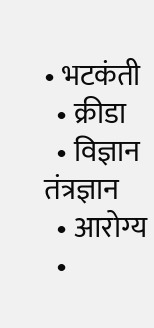• भटकंती
  • क्रीडा
  • विज्ञान तंत्रज्ञान
  • आरोग्य
  •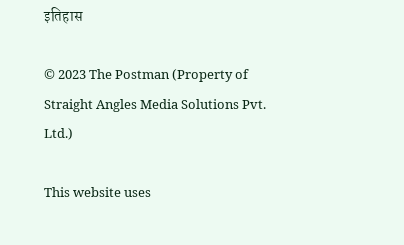इतिहास

© 2023 The Postman (Property of Straight Angles Media Solutions Pvt. Ltd.)

This website uses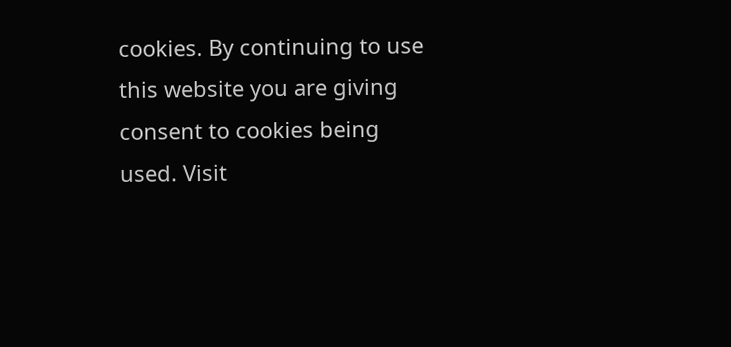cookies. By continuing to use this website you are giving consent to cookies being used. Visit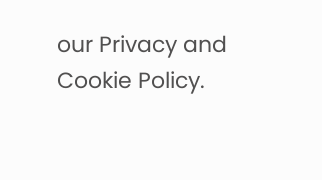our Privacy and Cookie Policy.